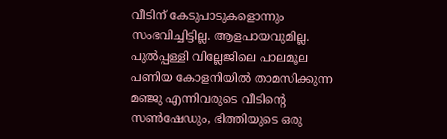വീടിന് കേടുപാടുകളൊന്നും സംഭവിച്ചിട്ടില്ല. ആളപായവുമില്ല. പുല്‍പ്പള്ളി വില്ലേജിലെ പാലമൂല പണിയ കോളനിയില്‍ താമസിക്കുന്ന മഞ്ജു എന്നിവരുടെ വീടിന്റെ സണ്‍ഷേഡും, ഭിത്തിയുടെ ഒരു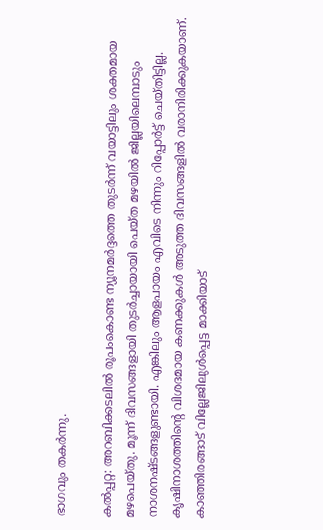ഭാഗവും തകര്‍ന്നു.

കല്‍പ്പറ്റ: അറബിക്കടലില്‍ രൂപംകൊണ്ട ന്യൂനമര്‍ദ്ദത്തെ തുടര്‍ന്ന് വയാട്ടിലും ശക്തമായ മഴപെയ്തു. മൂന്ന് ദിവസങ്ങളായി തുടര്‍ച്ചായായി പെയ്ത മഴയില്‍ ജില്ലയിലെമ്പാടും നാശനഷ്ടങ്ങളുണ്ടായി. എങ്കിലും ആളപായം എവിടെ നിന്നും റിപ്പോര്‍ട്ട് ചെയ്തിട്ടില്ല. കൃഷിനാശത്തിന്റെ വിശദമായ കണക്കുകള്‍ അടുത്ത ദിവസങ്ങളില്‍ വരാനിരിക്കുകയാണ്. കാഞ്ഞിരങ്ങാട് വില്ലേജിലുള്‍പ്പെട്ട മാക്കിയാട്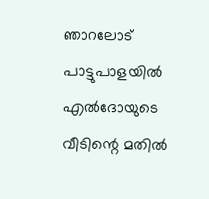ഞാറലോട് പാട്ടുപാളയില്‍ എല്‍ദോയുടെ വീടിന്റെ മതില്‍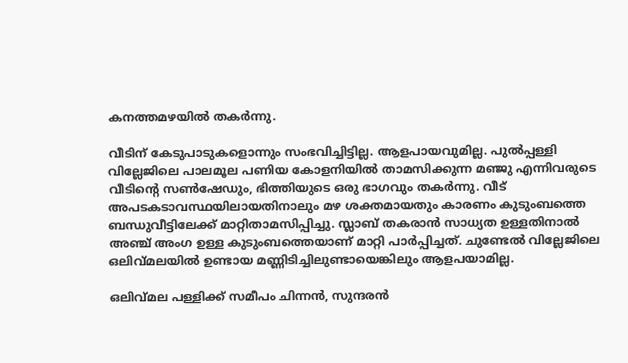കനത്തമഴയില്‍ തകര്‍ന്നു.

വീടിന് കേടുപാടുകളൊന്നും സംഭവിച്ചിട്ടില്ല. ആളപായവുമില്ല. പുല്‍പ്പള്ളി വില്ലേജിലെ പാലമൂല പണിയ കോളനിയില്‍ താമസിക്കുന്ന മഞ്ജു എന്നിവരുടെ വീടിന്റെ സണ്‍ഷേഡും, ഭിത്തിയുടെ ഒരു ഭാഗവും തകര്‍ന്നു. വീട് അപടകടാവസ്ഥയിലായതിനാലും മഴ ശക്തമായതും കാരണം കുടുംബത്തെ ബന്ധുവീട്ടിലേക്ക് മാറ്റിതാമസിപ്പിച്ചു. സ്ലാബ് തകരാന്‍ സാധ്യത ഉള്ളതിനാല്‍ അഞ്ച് അംഗ ഉള്ള കുടുംബത്തെയാണ് മാറ്റി പാര്‍പ്പിച്ചത്. ചുണ്ടേല്‍ വില്ലേജിലെ ഒലിവ്മലയില്‍ ഉണ്ടായ മണ്ണിടിച്ചിലുണ്ടായെങ്കിലും ആളപയാമില്ല.

ഒലിവ്മല പള്ളിക്ക് സമീപം ചിന്നന്‍, സുന്ദരന്‍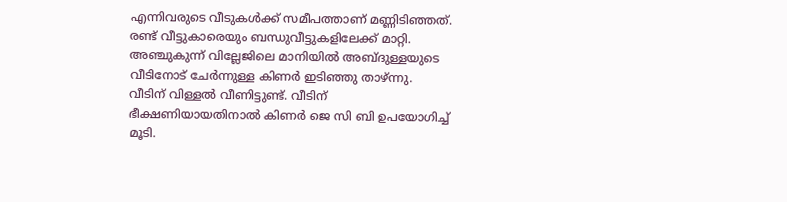എന്നിവരുടെ വീടുകള്‍ക്ക് സമീപത്താണ് മണ്ണിടിഞ്ഞത്. രണ്ട് വീട്ടുകാരെയും ബന്ധുവീട്ടുകളിലേക്ക് മാറ്റി. അഞ്ചുകുന്ന് വില്ലേജിലെ മാനിയില്‍ അബ്ദുള്ളയുടെ വീടിനോട് ചേര്‍ന്നുള്ള കിണര്‍ ഇടിഞ്ഞു താഴ്ന്നു. വീടിന് വിള്ളല്‍ വീണിട്ടുണ്ട്. വീടിന് ഭീക്ഷണിയായതിനാല്‍ കിണര്‍ ജെ സി ബി ഉപയോഗിച്ച് മൂടി.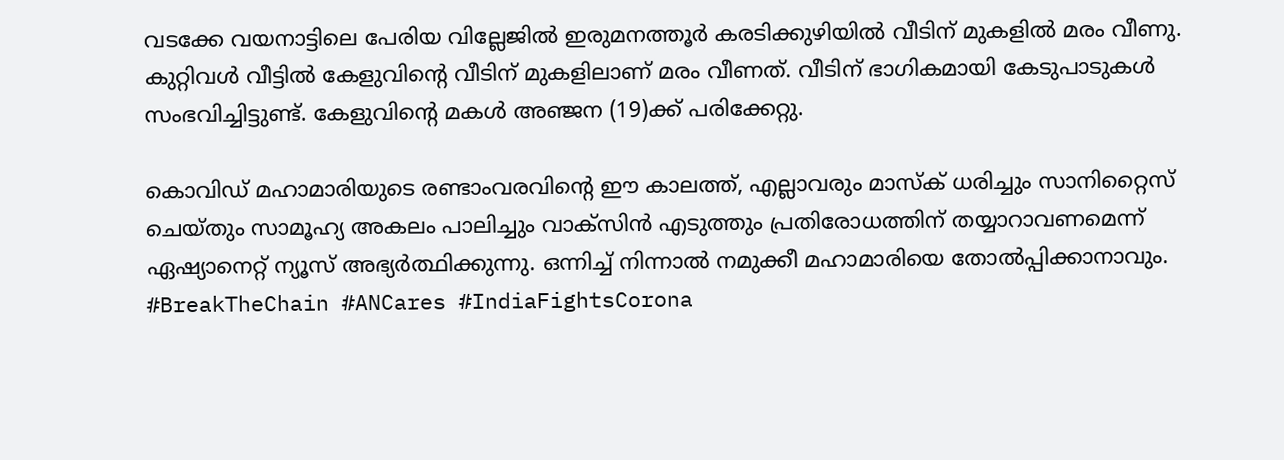വടക്കേ വയനാട്ടിലെ പേരിയ വില്ലേജില്‍ ഇരുമനത്തൂര്‍ കരടിക്കുഴിയില്‍ വീടിന് മുകളില്‍ മരം വീണു. കുറ്റിവള്‍ വീട്ടില്‍ കേളുവിന്റെ വീടിന് മുകളിലാണ് മരം വീണത്. വീടിന് ഭാഗികമായി കേടുപാടുകള്‍ സംഭവിച്ചിട്ടുണ്ട്. കേളുവിന്റെ മകള്‍ അഞ്ജന (19)ക്ക് പരിക്കേറ്റു.

കൊവിഡ് മഹാമാരിയുടെ രണ്ടാംവരവിന്റെ ഈ കാലത്ത്, എല്ലാവരും മാസ്‌ക് ധരിച്ചും സാനിറ്റൈസ് ചെയ്തും സാമൂഹ്യ അകലം പാലിച്ചും വാക്‌സിന്‍ എടുത്തും പ്രതിരോധത്തിന് തയ്യാറാവണമെന്ന് ഏഷ്യാനെറ്റ് ന്യൂസ് അഭ്യര്‍ത്ഥിക്കുന്നു. ഒന്നിച്ച് നിന്നാല്‍ നമുക്കീ മഹാമാരിയെ തോല്‍പ്പിക്കാനാവും. #BreakTheChain #ANCares #IndiaFightsCorona